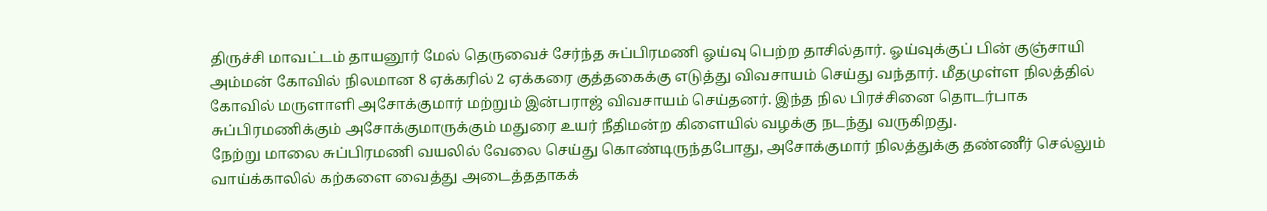திருச்சி மாவட்டம் தாயனூர் மேல் தெருவைச் சேர்ந்த சுப்பிரமணி ஓய்வு பெற்ற தாசில்தார். ஓய்வுக்குப் பின் குஞ்சாயி அம்மன் கோவில் நிலமான 8 ஏக்கரில் 2 ஏக்கரை குத்தகைக்கு எடுத்து விவசாயம் செய்து வந்தார். மீதமுள்ள நிலத்தில் கோவில் மருளாளி அசோக்குமார் மற்றும் இன்பராஜ் விவசாயம் செய்தனர். இந்த நில பிரச்சினை தொடர்பாக சுப்பிரமணிக்கும் அசோக்குமாருக்கும் மதுரை உயர் நீதிமன்ற கிளையில் வழக்கு நடந்து வருகிறது.
நேற்று மாலை சுப்பிரமணி வயலில் வேலை செய்து கொண்டிருந்தபோது, அசோக்குமார் நிலத்துக்கு தண்ணீர் செல்லும் வாய்க்காலில் கற்களை வைத்து அடைத்ததாகக்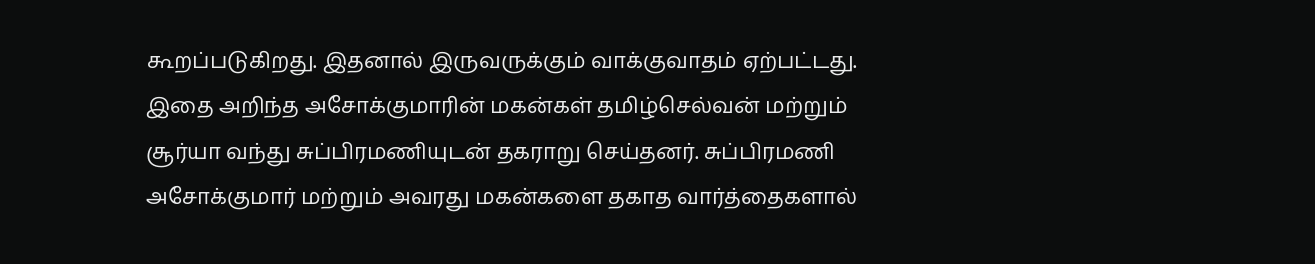கூறப்படுகிறது. இதனால் இருவருக்கும் வாக்குவாதம் ஏற்பட்டது. இதை அறிந்த அசோக்குமாரின் மகன்கள் தமிழ்செல்வன் மற்றும் சூர்யா வந்து சுப்பிரமணியுடன் தகராறு செய்தனர். சுப்பிரமணி அசோக்குமார் மற்றும் அவரது மகன்களை தகாத வார்த்தைகளால்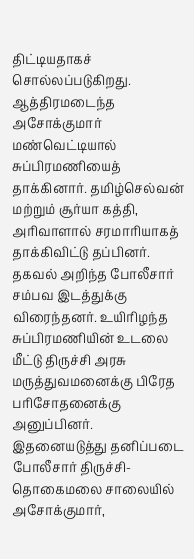திட்டியதாகச் சொல்லப்படுகிறது.
ஆத்திரமடைந்த அசோக்குமார் மண்வெட்டியால் சுப்பிரமணியைத் தாக்கினார். தமிழ்செல்வன் மற்றும் சூர்யா கத்தி, அரிவாளால் சரமாரியாகத் தாக்கிவிட்டு தப்பினர். தகவல் அறிந்த போலீசார் சம்பவ இடத்துக்கு விரைந்தனர். உயிரிழந்த சுப்பிரமணியின் உடலை மீட்டு திருச்சி அரசு மருத்துவமனைக்கு பிரேத பரிசோதனைக்கு அனுப்பினர்.
இதனையடுத்து தனிப்படை போலீசார் திருச்சி-தொகைமலை சாலையில் அசோக்குமார்,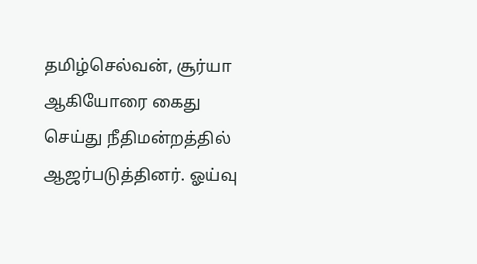தமிழ்செல்வன், சூர்யா ஆகியோரை கைது செய்து நீதிமன்றத்தில் ஆஜர்படுத்தினர். ஓய்வு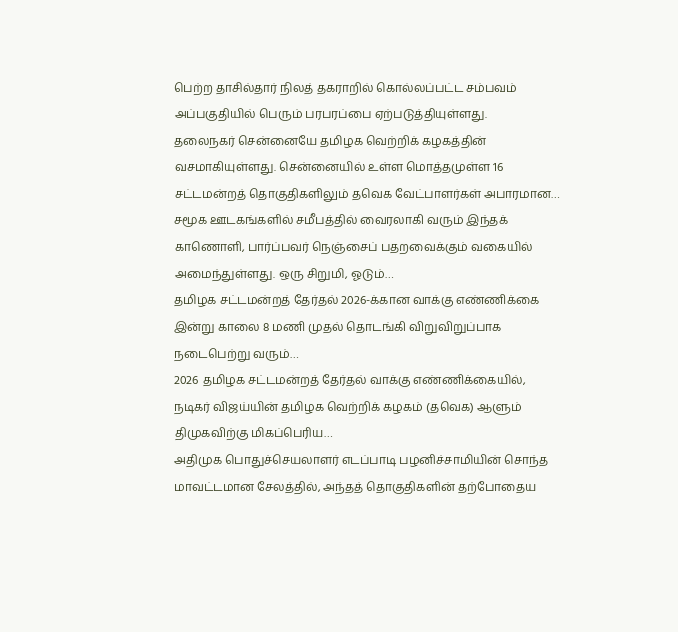பெற்ற தாசில்தார் நிலத் தகராறில் கொல்லப்பட்ட சம்பவம் அப்பகுதியில் பெரும் பரபரப்பை ஏற்படுத்தியுள்ளது.
தலைநகர் சென்னையே தமிழக வெற்றிக் கழகத்தின் வசமாகியுள்ளது. சென்னையில் உள்ள மொத்தமுள்ள 16 சட்டமன்றத் தொகுதிகளிலும் தவெக வேட்பாளர்கள் அபாரமான…
சமூக ஊடகங்களில் சமீபத்தில் வைரலாகி வரும் இந்தக் காணொளி, பார்ப்பவர் நெஞ்சைப் பதறவைக்கும் வகையில் அமைந்துள்ளது. ஒரு சிறுமி, ஓடும்…
தமிழக சட்டமன்றத் தேர்தல் 2026-க்கான வாக்கு எண்ணிக்கை இன்று காலை 8 மணி முதல் தொடங்கி விறுவிறுப்பாக நடைபெற்று வரும்…
2026 தமிழக சட்டமன்றத் தேர்தல் வாக்கு எண்ணிக்கையில், நடிகர் விஜய்யின் தமிழக வெற்றிக் கழகம் (தவெக) ஆளும் திமுகவிற்கு மிகப்பெரிய…
அதிமுக பொதுச்செயலாளர் எடப்பாடி பழனிச்சாமியின் சொந்த மாவட்டமான சேலத்தில், அந்தத் தொகுதிகளின் தற்போதைய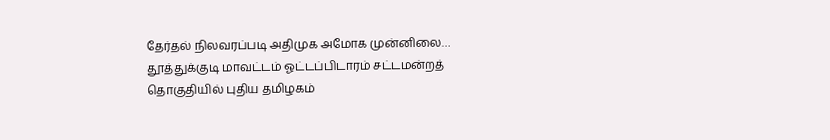தேர்தல் நிலவரப்படி அதிமுக அமோக முன்னிலை…
தூத்துக்குடி மாவட்டம் ஓட்டப்பிடாரம் சட்டமன்றத் தொகுதியில் புதிய தமிழகம்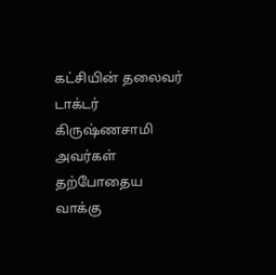கட்சியின் தலைவர் டாக்டர் கிருஷ்ணசாமி அவர்கள் தற்போதைய வாக்கு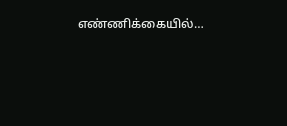எண்ணிக்கையில்…